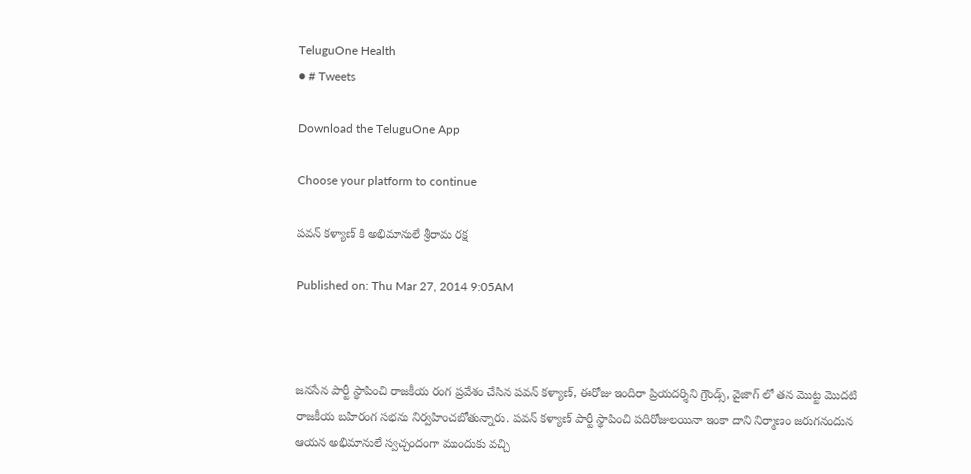TeluguOne Health
● # Tweets

Download the TeluguOne App

Choose your platform to continue

పవన్ కళ్యాణ్ కి అభిమానులే శ్రీరామ రక్ష

Published on: Thu Mar 27, 2014 9:05AM



జనసేన పార్టీ స్థాపించి రాజకీయ రంగ ప్రవేశం చేసిన పవన్ కళ్యాణ్, ఈరోజు ఇందిరా ప్రియదర్శిని గ్రౌండ్స్, వైజాగ్ లో తన మొట్ట మొదటి రాజకీయ బహిరంగ సభను నిర్వహించబోతున్నారు. పవన్ కళ్యాణ్ పార్టీ స్థాపించి పదిరోజులయినా ఇంకా దాని నిర్మాణం జరుగనందున ఆయన అభిమానులే స్వచ్చందంగా ముందుకు వచ్చి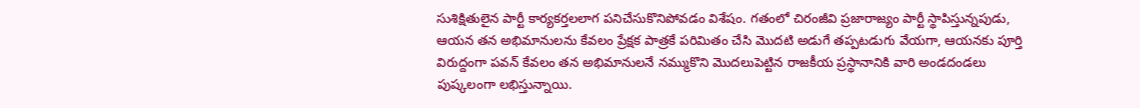సుశిక్షితులైన పార్టీ కార్యకర్తలలాగ పనిచేసుకొనిపోవడం విశేషం. గతంలో చిరంజీవి ప్రజారాజ్యం పార్టీ స్థాపిస్తున్నపుడు, ఆయన తన అభిమానులను కేవలం ప్రేక్షక పాత్రకే పరిమితం చేసి మొదటి అడుగే తప్పటడుగు వేయగా, ఆయనకు పూర్తి విరుద్దంగా పవన్ కేవలం తన అభిమానులనే నమ్ముకొని మొదలుపెట్టిన రాజకీయ ప్రస్థానానికి వారి అండదండలు పుష్కలంగా లభిస్తున్నాయి.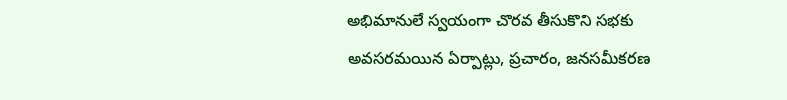అభిమానులే స్వయంగా చొరవ తీసుకొని సభకు అవసరమయిన ఏర్పాట్లు, ప్రచారం, జనసమీకరణ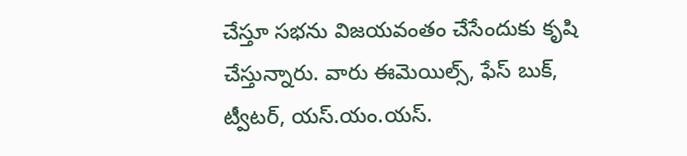చేస్తూ సభను విజయవంతం చేసేందుకు కృషి చేస్తున్నారు. వారు ఈమెయిల్స్, ఫేస్ బుక్, ట్వీటర్, యస్.యం.యస్.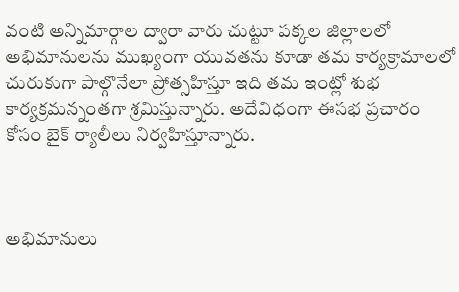వంటి అన్నిమార్గాల ద్వారా వారు చుట్టూ పక్కల జిల్లాలలో అభిమానులను ముఖ్యంగా యువతను కూడా తమ కార్యక్రామాలలో చురుకుగా పాల్గొనేలా ప్రోత్సహిస్తూ ఇది తమ ఇంట్లో శుభ కార్యక్రమన్నంతగా శ్రమిస్తున్నారు. అదేవిధంగా ఈసభ ప్రచారం కోసం బైక్ ర్యాలీలు నిర్వహిస్తూన్నారు.



అభిమానులు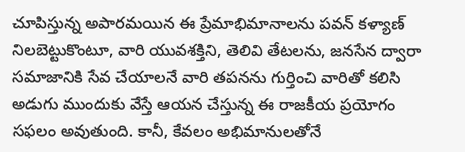చూపిస్తున్న అపారమయిన ఈ ప్రేమాభిమానాలను పవన్ కళ్యాణ్ నిలబెట్టుకొంటూ, వారి యువశక్తిని, తెలివి తేటలను, జనసేన ద్వారా సమాజానికి సేవ చేయాలనే వారి తపనను గుర్తించి వారితో కలిసి అడుగు ముందుకు వేస్తే ఆయన చేస్తున్న ఈ రాజకీయ ప్రయోగం సఫలం అవుతుంది. కానీ, కేవలం అభిమానులతోనే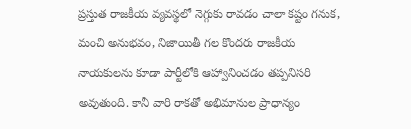ప్రస్తుత రాజకీయ వ్యవస్థలో నెగ్గుకు రావడం చాలా కష్టం గనుక, మంచి అనుభవం, నిజాయితీ గల కొందరు రాజకీయ నాయకులను కూడా పార్టీలోకి ఆహ్వానించడం తప్పనిసరి అవుతుంది. కానీ వారి రాకతో అభిమానుల ప్రాధాన్యం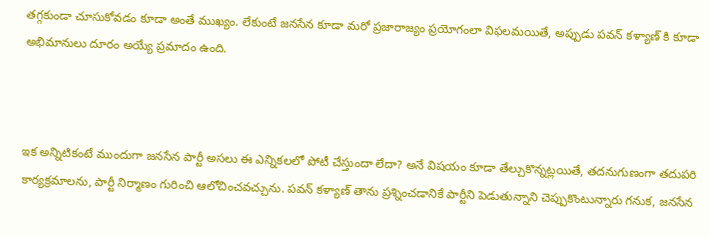తగ్గకుండా చూసుకోవడం కూడా అంతే ముఖ్యం. లేకుంటే జనసేన కూడా మరో ప్రజారాజ్యం ప్రయోగంలా విఫలమయితే, అప్పుడు పవన్ కళ్యాణ్ కి కూడా అభిమానులు దూరం అయ్యే ప్రమాదం ఉంది.



ఇక అన్నిటికంటే ముందుగా జనసేన పార్టీ అసలు ఈ ఎన్నికలలో పోటీ చేస్తుందా లేదా? అనే విషయం కూడా తేల్చుకొన్నట్లయితే, తదనుగుణంగా తదుపరి కార్యక్రమాలను, పార్టీ నిర్మాణం గురించి ఆలోచించవచ్చును. పవన్ కళ్యాణ్ తాను ప్రశ్నించడానికే పార్టీని పెడుతున్నాని చెప్పుకొంటున్నారు గనుక, జనసేన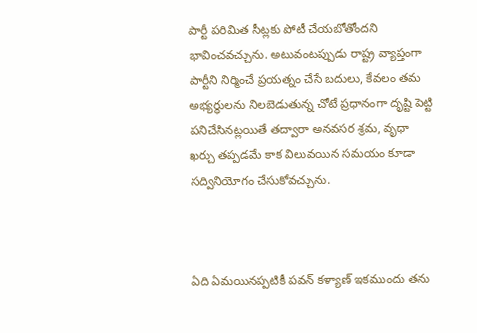పార్టీ పరిమిత సీట్లకు పోటీ చేయబోతోందని భావించవచ్చును. అటువంటప్పుడు రాష్ట్ర వ్యాప్తంగా పార్టీని నిర్మించే ప్రయత్నం చేసే బదులు, కేవలం తమ అభ్యర్ధులను నిలబెడుతున్న చోటే ప్రధానంగా దృష్టి పెట్టి పనిచేసినట్లయితే తద్వారా అనవసర శ్రమ, వృధా ఖర్చు తప్పడమే కాక విలువయిన సమయం కూడా సద్వినియోగం చేసుకోవచ్చును.



ఏది ఏమయినప్పటికీ పవన్ కళ్యాణ్ ఇకముందు తను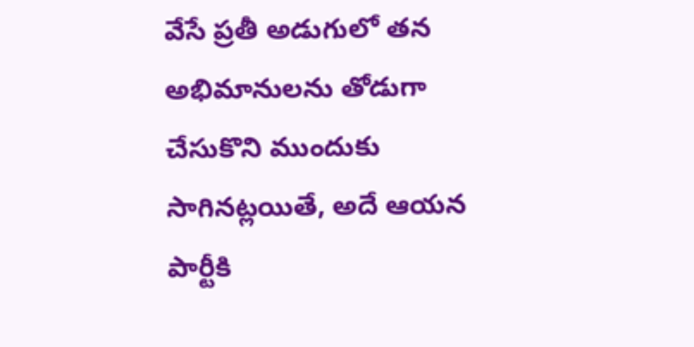వేసే ప్రతీ అడుగులో తన అభిమానులను తోడుగా చేసుకొని ముందుకు సాగినట్లయితే, అదే ఆయన పార్టీకి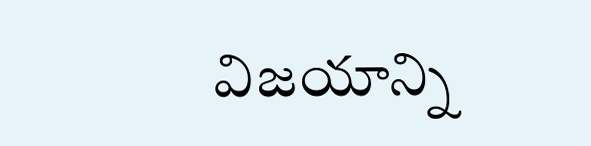విజయాన్ని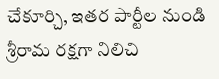చేకూర్చి, ఇతర పార్టీల నుండి శ్రీరామ రక్షగా నిలిచి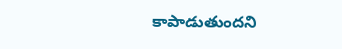కాపాడుతుందని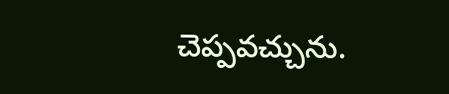చెప్పవచ్చును.